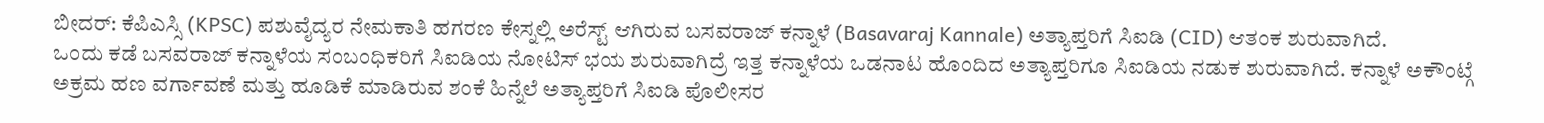ಬೀದರ್: ಕೆಪಿಎಸ್ಸಿ (KPSC) ಪಶುವೈದ್ಯರ ನೇಮಕಾತಿ ಹಗರಣ ಕೇಸ್ನಲ್ಲಿ ಅರೆಸ್ಟ್ ಆಗಿರುವ ಬಸವರಾಜ್ ಕನ್ನಾಳೆ (Basavaraj Kannale) ಅತ್ಯಾಪ್ತರಿಗೆ ಸಿಐಡಿ (CID) ಆತಂಕ ಶುರುವಾಗಿದೆ.
ಒಂದು ಕಡೆ ಬಸವರಾಜ್ ಕನ್ನಾಳೆಯ ಸಂಬಂಧಿಕರಿಗೆ ಸಿಐಡಿಯ ನೋಟಿಸ್ ಭಯ ಶುರುವಾಗಿದ್ರೆ ಇತ್ತ ಕನ್ನಾಳೆಯ ಒಡನಾಟ ಹೊಂದಿದ ಅತ್ಯಾಪ್ತರಿಗೂ ಸಿಐಡಿಯ ನಡುಕ ಶುರುವಾಗಿದೆ. ಕನ್ನಾಳೆ ಅಕೌಂಟ್ಗೆ ಅಕ್ರಮ ಹಣ ವರ್ಗಾವಣೆ ಮತ್ತು ಹೂಡಿಕೆ ಮಾಡಿರುವ ಶಂಕೆ ಹಿನ್ನೆಲೆ ಅತ್ಯಾಪ್ತರಿಗೆ ಸಿಐಡಿ ಪೊಲೀಸರ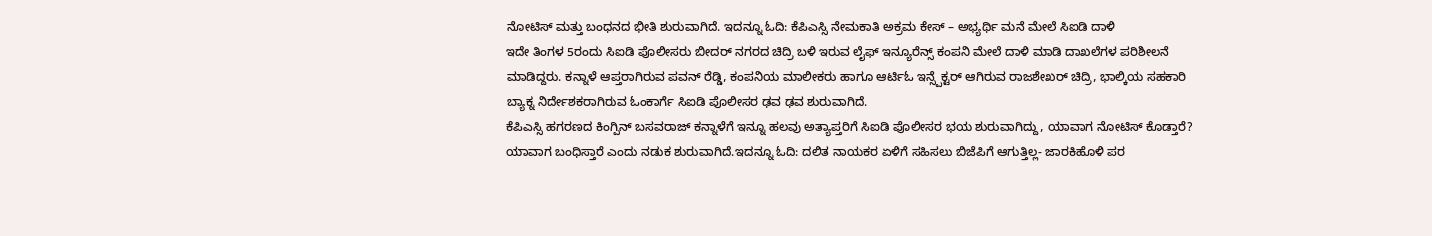ನೋಟಿಸ್ ಮತ್ತು ಬಂಧನದ ಭೀತಿ ಶುರುವಾಗಿದೆ. ಇದನ್ನೂ ಓದಿ: ಕೆಪಿಎಸ್ಸಿ ನೇಮಕಾತಿ ಅಕ್ರಮ ಕೇಸ್ – ಅಭ್ಯರ್ಥಿ ಮನೆ ಮೇಲೆ ಸಿಐಡಿ ದಾಳಿ
ಇದೇ ತಿಂಗಳ 5ರಂದು ಸಿಐಡಿ ಪೊಲೀಸರು ಬೀದರ್ ನಗರದ ಚಿದ್ರಿ ಬಳಿ ಇರುವ ಲೈಫ್ ಇನ್ಯೂರೆನ್ಸ್ ಕಂಪನಿ ಮೇಲೆ ದಾಳಿ ಮಾಡಿ ದಾಖಲೆಗಳ ಪರಿಶೀಲನೆ ಮಾಡಿದ್ದರು. ಕನ್ನಾಳೆ ಆಪ್ತರಾಗಿರುವ ಪವನ್ ರೆಡ್ಡಿ, ಕಂಪನಿಯ ಮಾಲೀಕರು ಹಾಗೂ ಆರ್ಟಿಓ ಇನ್ಸ್ಪೆಕ್ಟರ್ ಆಗಿರುವ ರಾಜಶೇಖರ್ ಚಿದ್ರಿ, ಭಾಲ್ಕಿಯ ಸಹಕಾರಿ ಬ್ಯಾಕ್ನ ನಿರ್ದೇಶಕರಾಗಿರುವ ಓಂಕಾರ್ಗೆ ಸಿಐಡಿ ಪೊಲೀಸರ ಢವ ಢವ ಶುರುವಾಗಿದೆ.
ಕೆಪಿಎಸ್ಸಿ ಹಗರಣದ ಕಿಂಗ್ಪಿನ್ ಬಸವರಾಜ್ ಕನ್ನಾಳೆಗೆ ಇನ್ನೂ ಹಲವು ಅತ್ಯಾಪ್ತರಿಗೆ ಸಿಐಡಿ ಪೊಲೀಸರ ಭಯ ಶುರುವಾಗಿದ್ದು, ಯಾವಾಗ ನೋಟಿಸ್ ಕೊಡ್ತಾರೆ? ಯಾವಾಗ ಬಂಧಿಸ್ತಾರೆ ಎಂದು ನಡುಕ ಶುರುವಾಗಿದೆ.ಇದನ್ನೂ ಓದಿ: ದಲಿತ ನಾಯಕರ ಏಳಿಗೆ ಸಹಿಸಲು ಬಿಜೆಪಿಗೆ ಆಗುತ್ತಿಲ್ಲ- ಜಾರಕಿಹೊಳಿ ಪರ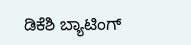ಡಿಕೆಶಿ ಬ್ಯಾಟಿಂಗ್